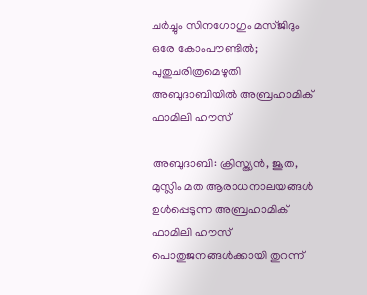ചര്‍ച്ചും സിനഗോഗും മസ്ജിദും ഒരേ കോംപൗണ്ടില്‍; പുതുചരിത്രമെഴുതി അബുദാബിയില്‍ അബ്രഹാമിക് ഫാമിലി ഹൗസ്

അബുദാബി: ക്രിസ്ത്യൻ, ജൂത, മുസ്ലിം മത ആരാധനാലയങ്ങൾ ഉൾപ്പെടുന്ന അബ്രഹാമിക് ഫാമിലി ഹൗസ് പൊതുജനങ്ങൾക്കായി തുറന്ന്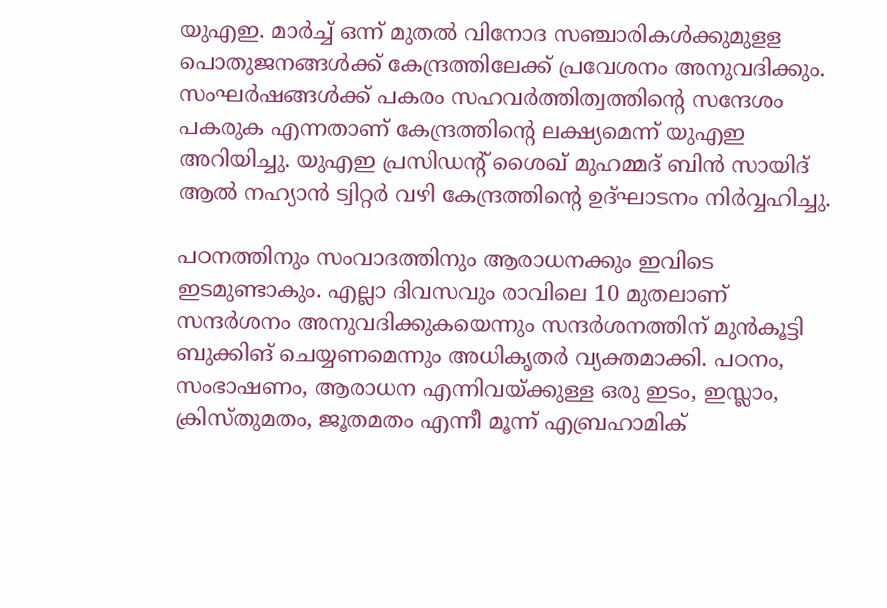യുഎഇ. മാർച്ച് ഒന്ന് മുതൽ വിനോദ സഞ്ചാരികൾക്കുമുളള പൊതുജനങ്ങൾക്ക് കേന്ദ്രത്തിലേക്ക് പ്രവേശനം അനുവദിക്കും. സംഘർഷങ്ങൾക്ക് പകരം സഹവർത്തിത്വത്തിന്‍റെ സന്ദേശം പകരുക എന്നതാണ് കേന്ദ്രത്തിന്റെ ലക്ഷ്യമെന്ന് യുഎഇ അറിയിച്ചു. യുഎഇ പ്രസിഡന്റ് ശൈഖ് മുഹമ്മദ് ബിൻ സായിദ് ആൽ നഹ്യാൻ ട്വിറ്റർ വഴി കേന്ദ്രത്തിന്റെ ഉദ്ഘാടനം നിർവ്വഹിച്ചു.

പഠനത്തിനും സംവാദത്തിനും ആരാധനക്കും ഇവിടെ ഇടമുണ്ടാകും. എല്ലാ ദിവസവും രാവിലെ 10 മുതലാണ് സന്ദർശനം അനുവദിക്കുകയെന്നും സന്ദർശനത്തിന് മുൻകൂട്ടി ബുക്കിങ് ചെയ്യണമെന്നും അധികൃതർ വ്യക്തമാക്കി. പഠനം, സംഭാഷണം, ആരാധന എന്നിവയ്ക്കുള്ള ഒരു ഇടം, ഇസ്ലാം, ക്രിസ്തുമതം, ജൂതമതം എന്നീ മൂന്ന് എബ്രഹാമിക്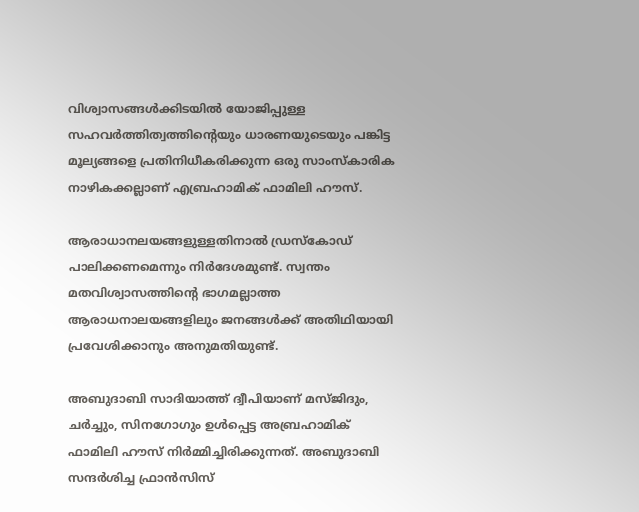വിശ്വാസങ്ങൾക്കിടയിൽ യോജിപ്പുള്ള സഹവർത്തിത്വത്തിന്റെയും ധാരണയുടെയും പങ്കിട്ട മൂല്യങ്ങളെ പ്രതിനിധീകരിക്കുന്ന ഒരു സാംസ്കാരിക നാഴികക്കല്ലാണ് എബ്രഹാമിക് ഫാമിലി ഹൗസ്.

ആരാധാനലയങ്ങളുള്ളതിനാൽ ഡ്രസ്കോഡ് പാലിക്കണമെന്നും നിർദേശമുണ്ട്. സ്വന്തം മതവിശ്വാസത്തിന്റെ ഭാഗമല്ലാത്ത ആരാധനാലയങ്ങളിലും ജനങ്ങൾക്ക് അതിഥിയായി പ്രവേശിക്കാനും അനുമതിയുണ്ട്.

അബുദാബി സാദിയാത്ത് ദ്വീപിയാണ് മസ്ജിദും, ചർച്ചും, സിനഗോഗും ഉൾപ്പെട്ട അബ്രഹാമിക് ഫാമിലി ഹൗസ് നിർമ്മിച്ചിരിക്കുന്നത്. അബുദാബി സന്ദർശിച്ച ഫ്രാൻസിസ്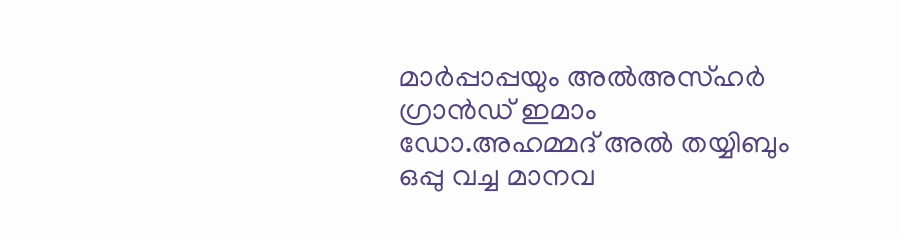മാർപ്പാപ്പയും അൽഅസ്ഹർ ഗ്രാൻഡ് ഇമാം ഡോ.അഹമ്മദ് അൽ തയ്യിബും ഒപ്പു വച്ച മാനവ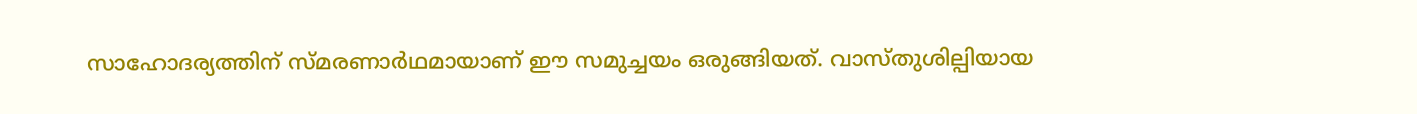സാഹോദര്യത്തിന് സ്മരണാർഥമായാണ് ഈ സമുച്ചയം ഒരുങ്ങിയത്. വാസ്തുശില്പിയായ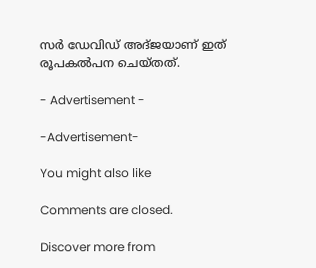സർ ഡേവിഡ് അദ്ജയാണ് ഇത് രൂപകൽപന ചെയ്തത്.

- Advertisement -

-Advertisement-

You might also like

Comments are closed.

Discover more from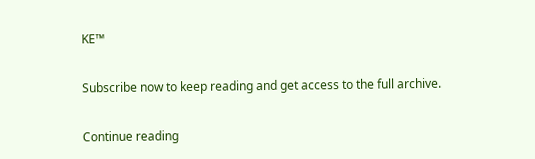KE™

Subscribe now to keep reading and get access to the full archive.

Continue reading